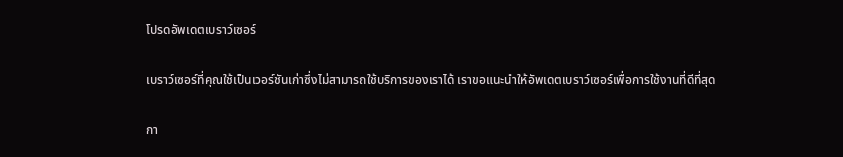โปรดอัพเดตเบราว์เซอร์

เบราว์เซอร์ที่คุณใช้เป็นเวอร์ชันเก่าซึ่งไม่สามารถใช้บริการของเราได้ เราขอแนะนำให้อัพเดตเบราว์เซอร์เพื่อการใช้งานที่ดีที่สุด

กา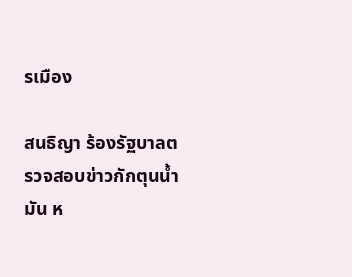รเมือง

สนธิญา ร้องรัฐบาลตรวจสอบข่าวกักตุนน้ำมัน ห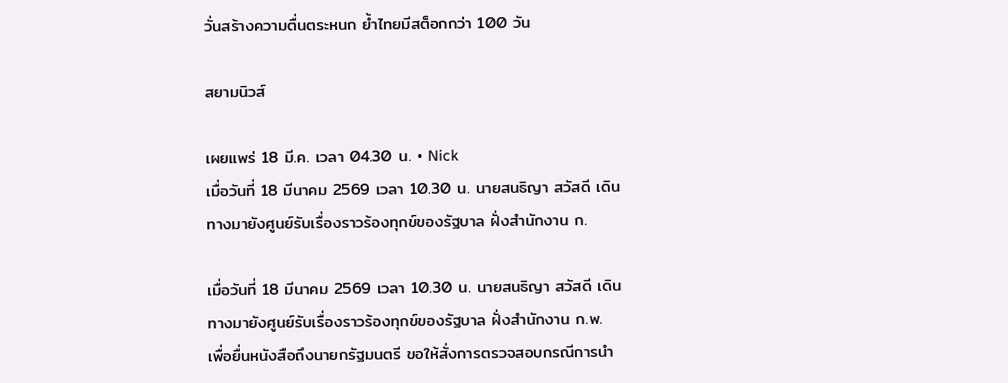วั่นสร้างความตื่นตระหนก ย้ำไทยมีสต็อกกว่า 100 วัน

สยามนิวส์

เผยแพร่ 18 มี.ค. เวลา 04.30 น. • Nick
เมื่อวันที่ 18 มีนาคม 2569 เวลา 10.30 น. นายสนธิญา สวัสดี เดินทางมายังศูนย์รับเรื่องราวร้องทุกข์ของรัฐบาล ฝั่งสำนักงาน ก.

เมื่อวันที่ 18 มีนาคม 2569 เวลา 10.30 น. นายสนธิญา สวัสดี เดินทางมายังศูนย์รับเรื่องราวร้องทุกข์ของรัฐบาล ฝั่งสำนักงาน ก.พ. เพื่อยื่นหนังสือถึงนายกรัฐมนตรี ขอให้สั่งการตรวจสอบกรณีการนำ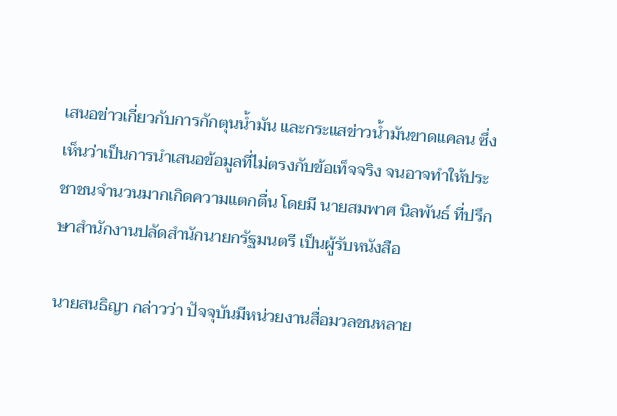เสนอข่าวเกี่ยวกับการกักตุนน้ำมัน และกระแสข่าวน้ำมันขาดแคลน ซึ่งเห็นว่าเป็นการนำเสนอข้อมูลที่ไม่ตรงกับข้อเท็จจริง จนอาจทำให้ประชาชนจำนวนมากเกิดความแตกตื่น โดยมี นายสมพาศ นิลพันธ์ ที่ปรึกษาสำนักงานปลัดสำนักนายกรัฐมนตรี เป็นผู้รับหนังสือ

นายสนธิญา กล่าวว่า ปัจจุบันมีหน่วยงานสื่อมวลชนหลาย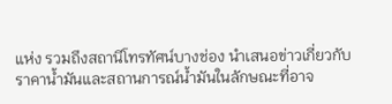แห่ง รวมถึงสถานีโทรทัศน์บางช่อง นำเสนอข่าวเกี่ยวกับราคาน้ำมันและสถานการณ์น้ำมันในลักษณะที่อาจ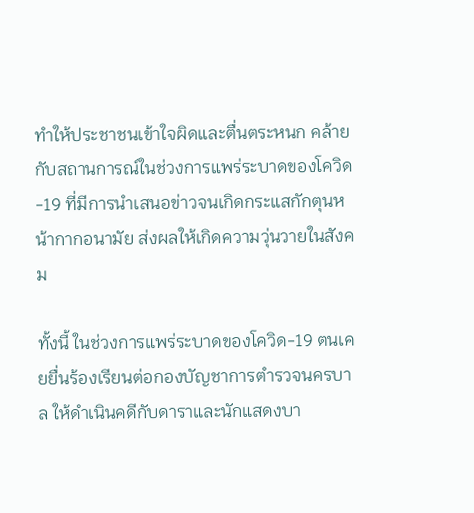ทำให้ประชาชนเข้าใจผิดและตื่นตระหนก คล้ายกับสถานการณ์ในช่วงการแพร่ระบาดของโควิด-19 ที่มีการนำเสนอข่าวจนเกิดกระแสกักตุนหน้ากากอนามัย ส่งผลให้เกิดความวุ่นวายในสังคม

ทั้งนี้ ในช่วงการแพร่ระบาดของโควิด-19 ตนเคยยื่นร้องเรียนต่อกองบัญชาการตำรวจนครบาล ให้ดำเนินคดีกับดาราและนักแสดงบา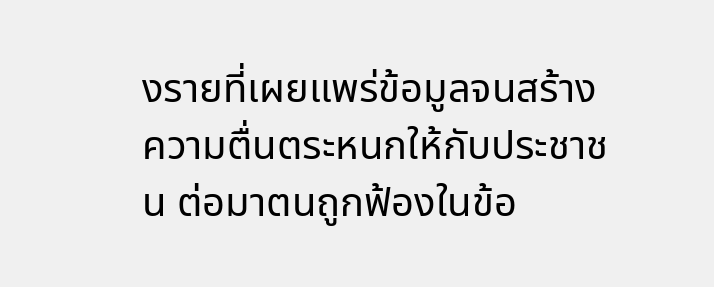งรายที่เผยแพร่ข้อมูลจนสร้างความตื่นตระหนกให้กับประชาชน ต่อมาตนถูกฟ้องในข้อ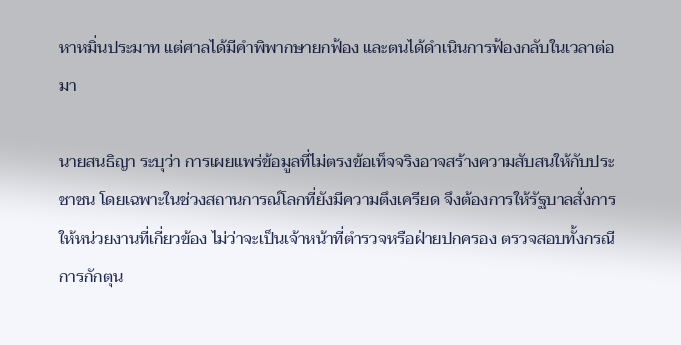หาหมิ่นประมาท แต่ศาลได้มีคำพิพากษายกฟ้อง และตนได้ดำเนินการฟ้องกลับในเวลาต่อมา

นายสนธิญา ระบุว่า การเผยแพร่ข้อมูลที่ไม่ตรงข้อเท็จจริงอาจสร้างความสับสนให้กับประชาชน โดยเฉพาะในช่วงสถานการณ์โลกที่ยังมีความตึงเครียด จึงต้องการให้รัฐบาลสั่งการให้หน่วยงานที่เกี่ยวข้อง ไม่ว่าจะเป็นเจ้าหน้าที่ตำรวจหรือฝ่ายปกครอง ตรวจสอบทั้งกรณีการกักตุน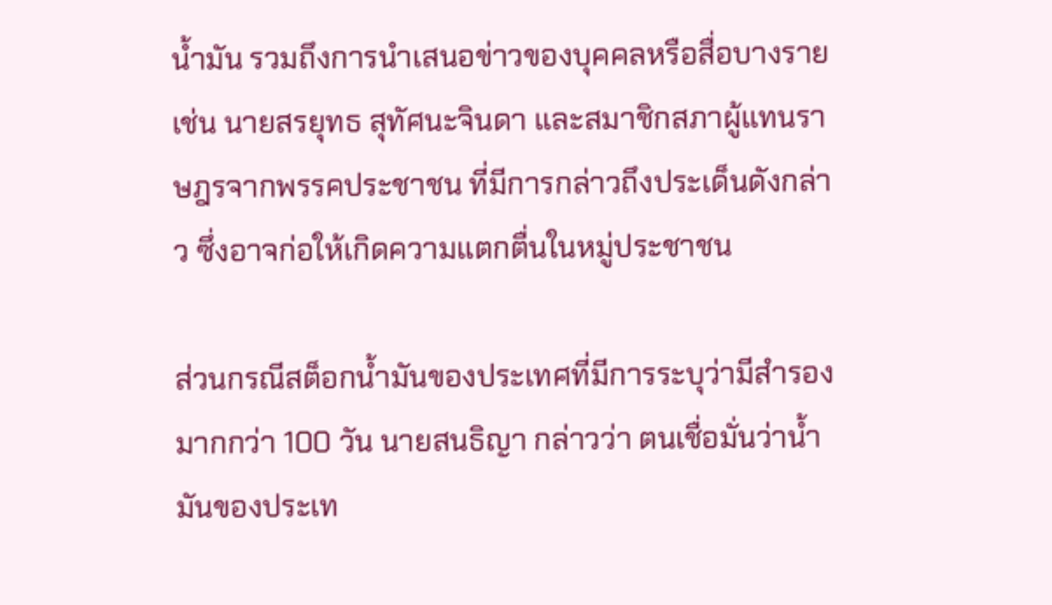น้ำมัน รวมถึงการนำเสนอข่าวของบุคคลหรือสื่อบางราย เช่น นายสรยุทธ สุทัศนะจินดา และสมาชิกสภาผู้แทนราษฎรจากพรรคประชาชน ที่มีการกล่าวถึงประเด็นดังกล่าว ซึ่งอาจก่อให้เกิดความแตกตื่นในหมู่ประชาชน

ส่วนกรณีสต็อกน้ำมันของประเทศที่มีการระบุว่ามีสำรองมากกว่า 100 วัน นายสนธิญา กล่าวว่า ตนเชื่อมั่นว่าน้ำมันของประเท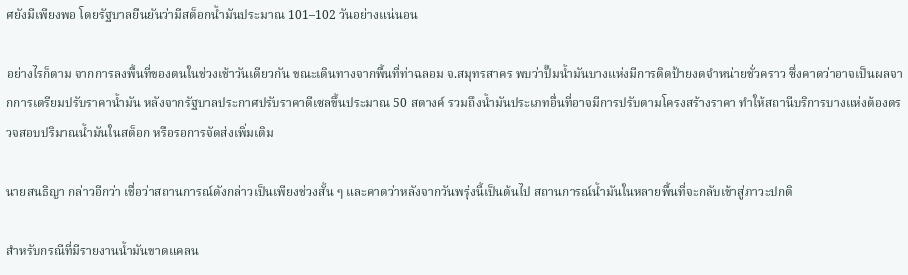ศยังมีเพียงพอ โดยรัฐบาลยืนยันว่ามีสต็อกน้ำมันประมาณ 101–102 วันอย่างแน่นอน

อย่างไรก็ตาม จากการลงพื้นที่ของตนในช่วงเช้าวันเดียวกัน ขณะเดินทางจากพื้นที่ท่าฉลอม จ.สมุทรสาคร พบว่าปั๊มน้ำมันบางแห่งมีการติดป้ายงดจำหน่ายชั่วคราว ซึ่งคาดว่าอาจเป็นผลจากการเตรียมปรับราคาน้ำมัน หลังจากรัฐบาลประกาศปรับราคาดีเซลขึ้นประมาณ 50 สตางค์ รวมถึงน้ำมันประเภทอื่นที่อาจมีการปรับตามโครงสร้างราคา ทำให้สถานีบริการบางแห่งต้องตรวจสอบปริมาณน้ำมันในสต็อก หรือรอการจัดส่งเพิ่มเติม

นายสนธิญา กล่าวอีกว่า เชื่อว่าสถานการณ์ดังกล่าวเป็นเพียงช่วงสั้น ๆ และคาดว่าหลังจากวันพรุ่งนี้เป็นต้นไป สถานการณ์น้ำมันในหลายพื้นที่จะกลับเข้าสู่ภาวะปกติ

สำหรับกรณีที่มีรายงานน้ำมันขาดแคลน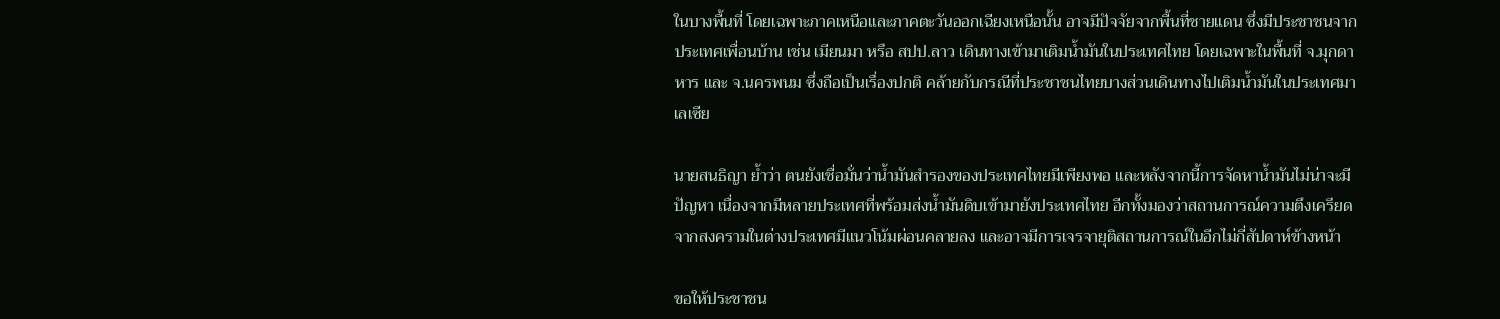ในบางพื้นที่ โดยเฉพาะภาคเหนือและภาคตะวันออกเฉียงเหนือนั้น อาจมีปัจจัยจากพื้นที่ชายแดน ซึ่งมีประชาชนจากประเทศเพื่อนบ้าน เช่น เมียนมา หรือ สปป.ลาว เดินทางเข้ามาเติมน้ำมันในประเทศไทย โดยเฉพาะในพื้นที่ จ.มุกดาหาร และ จ.นครพนม ซึ่งถือเป็นเรื่องปกติ คล้ายกับกรณีที่ประชาชนไทยบางส่วนเดินทางไปเติมน้ำมันในประเทศมาเลเซีย

นายสนธิญา ย้ำว่า ตนยังเชื่อมั่นว่าน้ำมันสำรองของประเทศไทยมีเพียงพอ และหลังจากนี้การจัดหาน้ำมันไม่น่าจะมีปัญหา เนื่องจากมีหลายประเทศที่พร้อมส่งน้ำมันดิบเข้ามายังประเทศไทย อีกทั้งมองว่าสถานการณ์ความตึงเครียดจากสงครามในต่างประเทศมีแนวโน้มผ่อนคลายลง และอาจมีการเจรจายุติสถานการณ์ในอีกไม่กี่สัปดาห์ข้างหน้า

ขอให้ประชาชน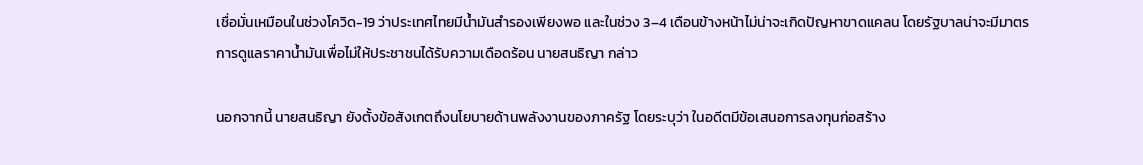เชื่อมั่นเหมือนในช่วงโควิด-19 ว่าประเทศไทยมีน้ำมันสำรองเพียงพอ และในช่วง 3–4 เดือนข้างหน้าไม่น่าจะเกิดปัญหาขาดแคลน โดยรัฐบาลน่าจะมีมาตรการดูแลราคาน้ำมันเพื่อไม่ให้ประชาชนได้รับความเดือดร้อน นายสนธิญา กล่าว

นอกจากนี้ นายสนธิญา ยังตั้งข้อสังเกตถึงนโยบายด้านพลังงานของภาครัฐ โดยระบุว่า ในอดีตมีข้อเสนอการลงทุนก่อสร้าง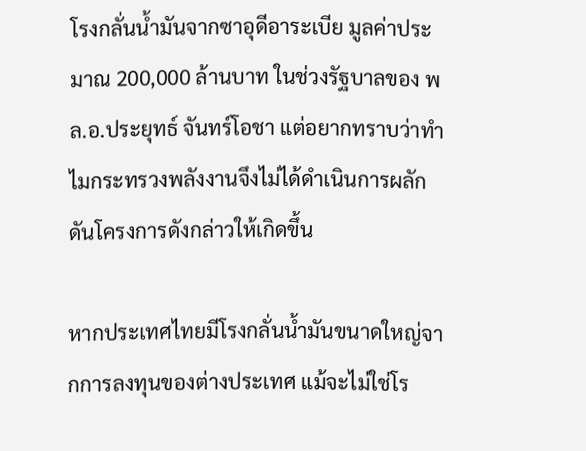โรงกลั่นน้ำมันจากซาอุดีอาระเบีย มูลค่าประมาณ 200,000 ล้านบาท ในช่วงรัฐบาลของ พล.อ.ประยุทธ์ จันทร์โอชา แต่อยากทราบว่าทำไมกระทรวงพลังงานจึงไม่ได้ดำเนินการผลักดันโครงการดังกล่าวให้เกิดขึ้น

หากประเทศไทยมีโรงกลั่นน้ำมันขนาดใหญ่จากการลงทุนของต่างประเทศ แม้จะไม่ใช่โร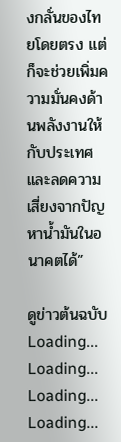งกลั่นของไทยโดยตรง แต่ก็จะช่วยเพิ่มความมั่นคงด้านพลังงานให้กับประเทศ และลดความเสี่ยงจากปัญหาน้ำมันในอนาคตได้”

ดูข่าวต้นฉบับ
Loading...
Loading...
Loading...
Loading...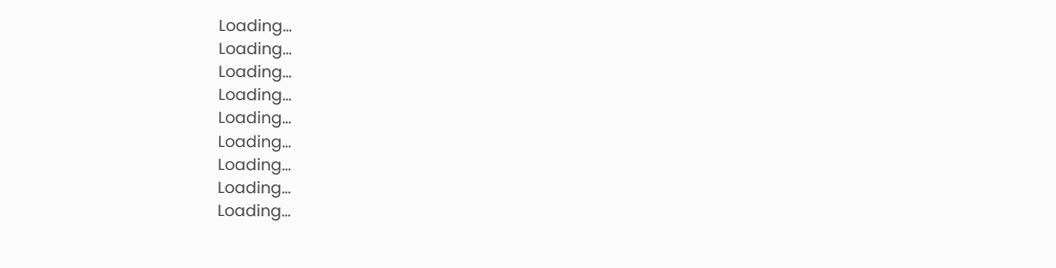Loading...
Loading...
Loading...
Loading...
Loading...
Loading...
Loading...
Loading...
Loading...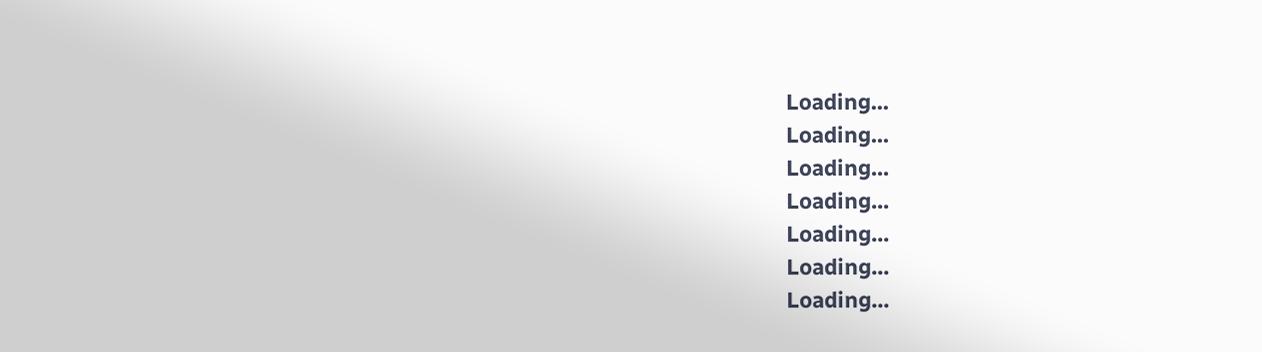Loading...
Loading...
Loading...
Loading...
Loading...
Loading...
Loading...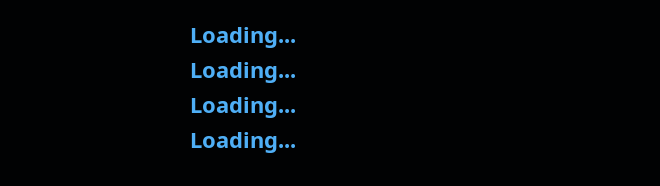Loading...
Loading...
Loading...
Loading...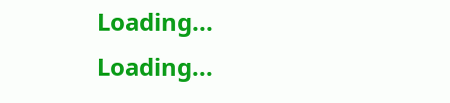Loading...
Loading...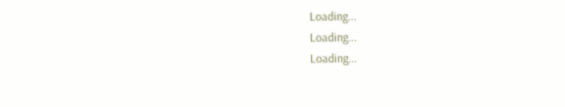Loading...
Loading...
Loading...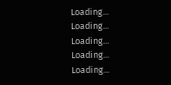Loading...
Loading...
Loading...
Loading...
Loading...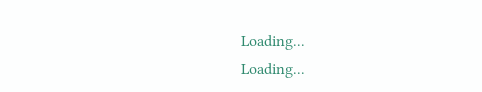Loading...
Loading...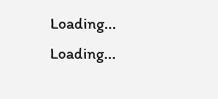Loading...
Loading...